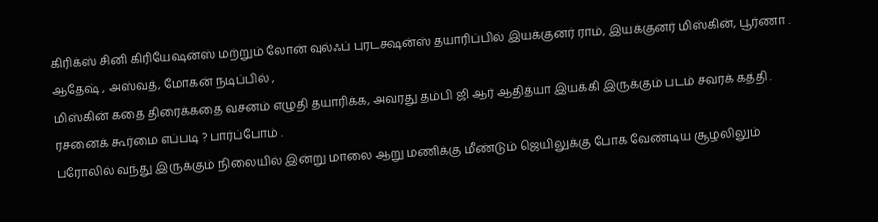கிரிக்ஸ் சினி கிரியேஷன்ஸ் மற்றும் லோன் வுல்ஃப் புரடக்ஷன்ஸ் தயாரிப்பில் இயக்குனர் ராம், இயக்குனர் மிஸ்கின், பூர்ணா . ஆதேஷ் , அஸ்வத், மோகன் நடிப்பில் ,
மிஸ்கின் கதை திரைக்கதை வசனம் எழுதி தயாரிக்க, அவரது தம்பி ஜி ஆர் ஆதித்யா இயக்கி இருக்கும் படம் சவரக் கத்தி . ரசனைக் கூர்மை எப்படி ? பார்ப்போம் .
பரோலில் வந்து இருக்கும் நிலையில் இன்று மாலை ஆறு மணிக்கு மீண்டும் ஜெயிலுக்கு போக வேண்டிய சூழலிலும்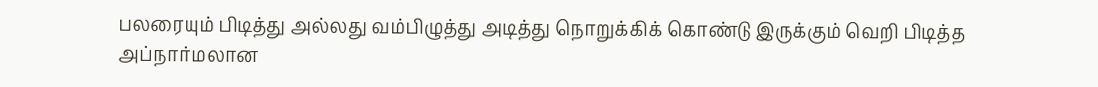பலரையும் பிடித்து அல்லது வம்பிழுத்து அடித்து நொறுக்கிக் கொண்டு இருக்கும் வெறி பிடித்த அப்நார்மலான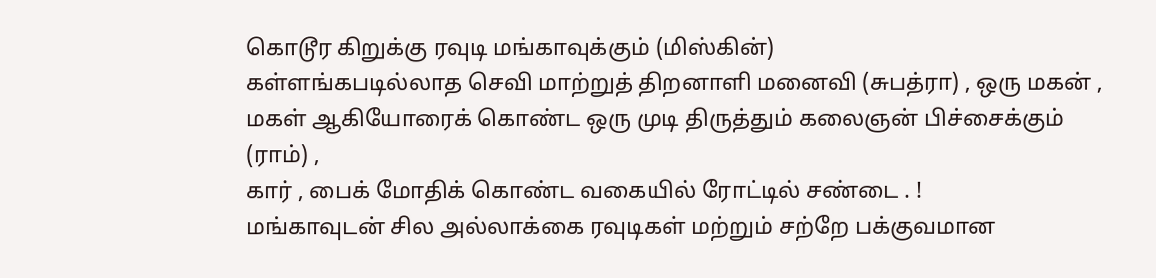கொடூர கிறுக்கு ரவுடி மங்காவுக்கும் (மிஸ்கின்)
கள்ளங்கபடில்லாத செவி மாற்றுத் திறனாளி மனைவி (சுபத்ரா) , ஒரு மகன் , மகள் ஆகியோரைக் கொண்ட ஒரு முடி திருத்தும் கலைஞன் பிச்சைக்கும் (ராம்) ,
கார் , பைக் மோதிக் கொண்ட வகையில் ரோட்டில் சண்டை . !
மங்காவுடன் சில அல்லாக்கை ரவுடிகள் மற்றும் சற்றே பக்குவமான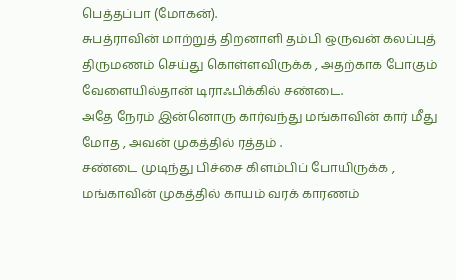பெத்தப்பா (மோகன்).
சுபத்ராவின் மாற்றுத் திறனாளி தம்பி ஒருவன் கலப்புத் திருமணம் செய்து கொள்ளவிருக்க , அதற்காக போகும் வேளையில்தான் டிராஃபிக்கில் சண்டை.
அதே நேரம் இன்னொரு கார்வந்து மங்காவின் கார் மீது மோத , அவன் முகத்தில் ரத்தம் .
சண்டை முடிந்து பிச்சை கிளம்பிப் போயிருக்க , மங்காவின் முகத்தில் காயம் வரக் காரணம்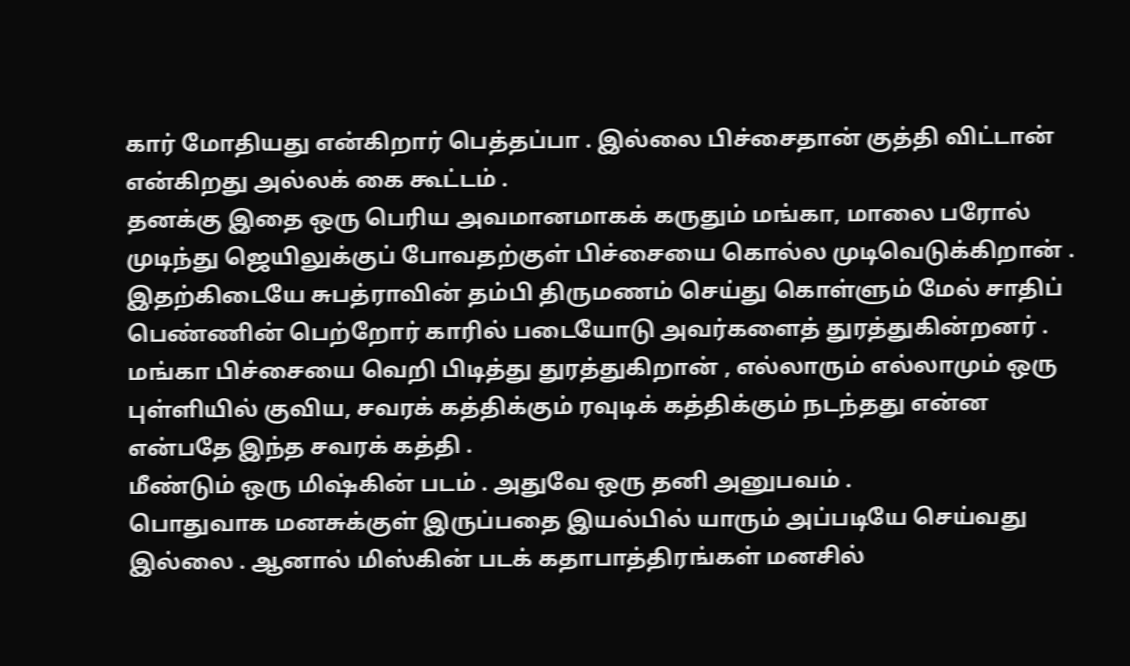கார் மோதியது என்கிறார் பெத்தப்பா . இல்லை பிச்சைதான் குத்தி விட்டான் என்கிறது அல்லக் கை கூட்டம் .
தனக்கு இதை ஒரு பெரிய அவமானமாகக் கருதும் மங்கா, மாலை பரோல் முடிந்து ஜெயிலுக்குப் போவதற்குள் பிச்சையை கொல்ல முடிவெடுக்கிறான் .
இதற்கிடையே சுபத்ராவின் தம்பி திருமணம் செய்து கொள்ளும் மேல் சாதிப் பெண்ணின் பெற்றோர் காரில் படையோடு அவர்களைத் துரத்துகின்றனர் .
மங்கா பிச்சையை வெறி பிடித்து துரத்துகிறான் , எல்லாரும் எல்லாமும் ஒரு புள்ளியில் குவிய, சவரக் கத்திக்கும் ரவுடிக் கத்திக்கும் நடந்தது என்ன என்பதே இந்த சவரக் கத்தி .
மீண்டும் ஒரு மிஷ்கின் படம் . அதுவே ஒரு தனி அனுபவம் .
பொதுவாக மனசுக்குள் இருப்பதை இயல்பில் யாரும் அப்படியே செய்வது இல்லை . ஆனால் மிஸ்கின் படக் கதாபாத்திரங்கள் மனசில்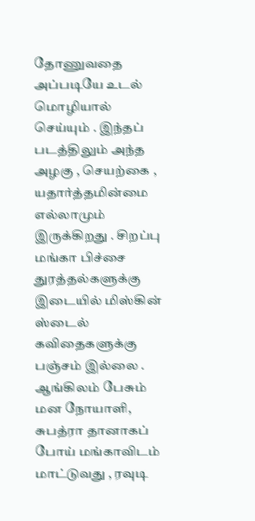தோணுவதை அப்படியே உடல் மொழியால் செய்யும் . இந்தப் படத்திலும் அந்த அழகு , செயற்கை , யதார்த்தமின்மை எல்லாமும் இருக்கிறது . சிறப்பு
மங்கா பிச்சை துரத்தல்களுக்கு இடையில் மிஸ்கின் ஸ்டைல் கவிதைகளுக்கு பஞ்சம் இல்லை .
ஆங்கிலம் பேசும் மன நோயாளி, சுபத்ரா தானாகப் போய் மங்காவிடம் மாட்டுவது , ரவுடி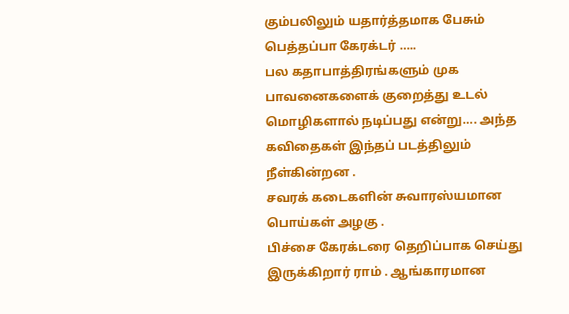கும்பலிலும் யதார்த்தமாக பேசும் பெத்தப்பா கேரக்டர் …..
பல கதாபாத்திரங்களும் முக பாவனைகளைக் குறைத்து உடல் மொழிகளால் நடிப்பது என்று…. அந்த கவிதைகள் இந்தப் படத்திலும் நீள்கின்றன .
சவரக் கடைகளின் சுவாரஸ்யமான பொய்கள் அழகு .
பிச்சை கேரக்டரை தெறிப்பாக செய்து இருக்கிறார் ராம் . ஆங்காரமான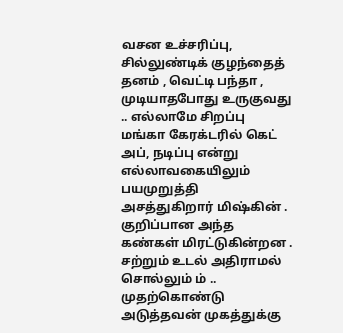வசன உச்சரிப்பு, சில்லுண்டிக் குழந்தைத் தனம் , வெட்டி பந்தா , முடியாதபோது உருகுவது .. எல்லாமே சிறப்பு
மங்கா கேரக்டரில் கெட் அப், நடிப்பு என்று எல்லாவகையிலும் பயமுறுத்தி அசத்துகிறார் மிஷ்கின் . குறிப்பான அந்த கண்கள் மிரட்டுகின்றன . சற்றும் உடல் அதிராமல் சொல்லும் ம் .. முதற்கொண்டு அடுத்தவன் முகத்துக்கு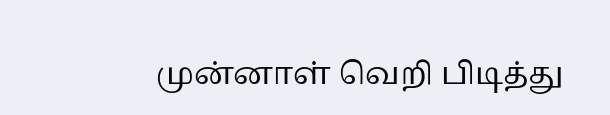முன்னாள் வெறி பிடித்து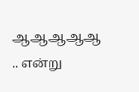ஆஆஆஆஆ .. என்று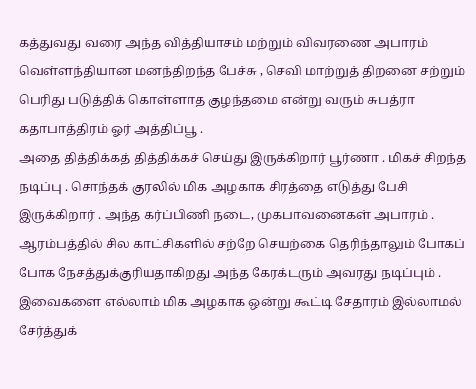கத்துவது வரை அந்த வித்தியாசம் மற்றும் விவரணை அபாரம்
வெள்ளந்தியான மனந்திறந்த பேச்சு , செவி மாற்றுத் திறனை சற்றும் பெரிது படுத்திக் கொள்ளாத குழந்தமை என்று வரும் சுபத்ரா கதாபாத்திரம் ஓர் அத்திப்பூ .
அதை தித்திக்கத் தித்திக்கச் செய்து இருக்கிறார் பூர்ணா . மிகச் சிறந்த நடிப்பு . சொந்தக் குரலில் மிக அழகாக சிரத்தை எடுத்து பேசி இருக்கிறார் . அந்த கர்ப்பிணி நடை, முகபாவனைகள் அபாரம் . ஆரம்பத்தில் சில காட்சிகளில் சற்றே செயற்கை தெரிந்தாலும் போகப் போக நேசத்துக்குரியதாகிறது அந்த கேரக்டரும் அவரது நடிப்பும் .
இவைகளை எல்லாம் மிக அழகாக ஒன்று கூட்டி சேதாரம் இல்லாமல் சேர்த்துக்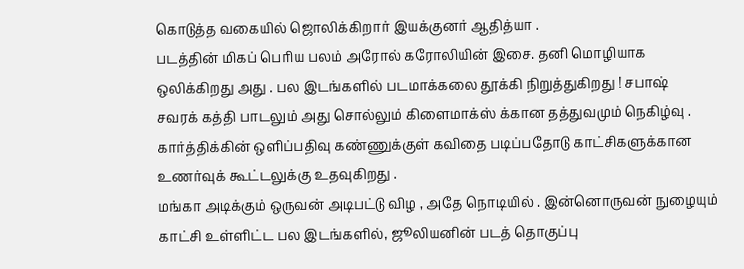கொடுத்த வகையில் ஜொலிக்கிறார் இயக்குனர் ஆதித்யா .
படத்தின் மிகப் பெரிய பலம் அரோல் கரோலியின் இசை. தனி மொழியாக ஒலிக்கிறது அது . பல இடங்களில் படமாக்கலை தூக்கி நிறுத்துகிறது ! சபாஷ்
சவரக் கத்தி பாடலும் அது சொல்லும் கிளைமாக்ஸ் க்கான தத்துவமும் நெகிழ்வு .
கார்த்திக்கின் ஒளிப்பதிவு கண்ணுக்குள் கவிதை படிப்பதோடு காட்சிகளுக்கான உணர்வுக் கூட்டலுக்கு உதவுகிறது .
மங்கா அடிக்கும் ஒருவன் அடிபட்டு விழ , அதே நொடியில் . இன்னொருவன் நுழையும் காட்சி உள்ளிட்ட பல இடங்களில், ஜூலியனின் படத் தொகுப்பு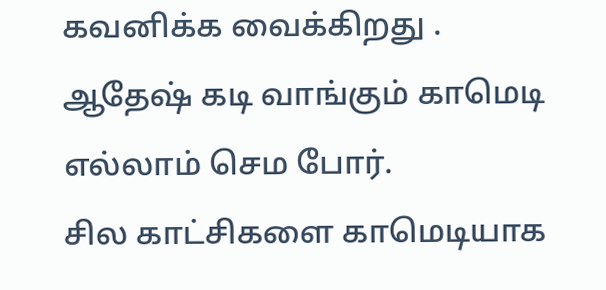கவனிக்க வைக்கிறது .
ஆதேஷ் கடி வாங்கும் காமெடி எல்லாம் செம போர்.
சில காட்சிகளை காமெடியாக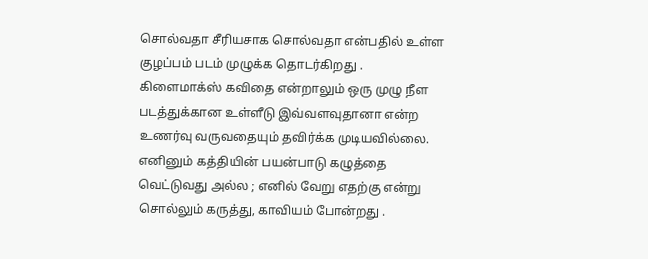சொல்வதா சீரியசாக சொல்வதா என்பதில் உள்ள குழப்பம் படம் முழுக்க தொடர்கிறது .
கிளைமாக்ஸ் கவிதை என்றாலும் ஒரு முழு நீள படத்துக்கான உள்ளீடு இவ்வளவுதானா என்ற உணர்வு வருவதையும் தவிர்க்க முடியவில்லை.
எனினும் கத்தியின் பயன்பாடு கழுத்தை வெட்டுவது அல்ல ; எனில் வேறு எதற்கு என்று சொல்லும் கருத்து, காவியம் போன்றது .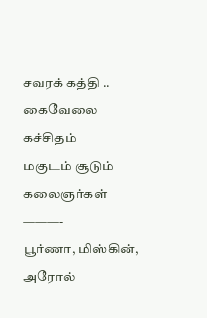சவரக் கத்தி .. கைவேலை கச்சிதம்
மகுடம் சூடும் கலைஞர்கள்
———-
பூர்ணா, மிஸ்கின், அரோல்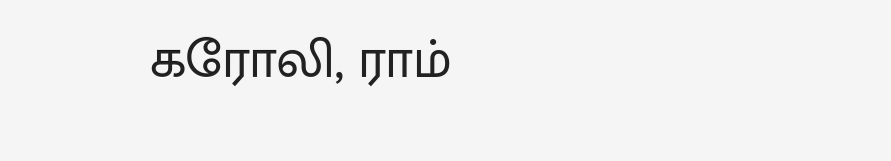கரோலி, ராம்